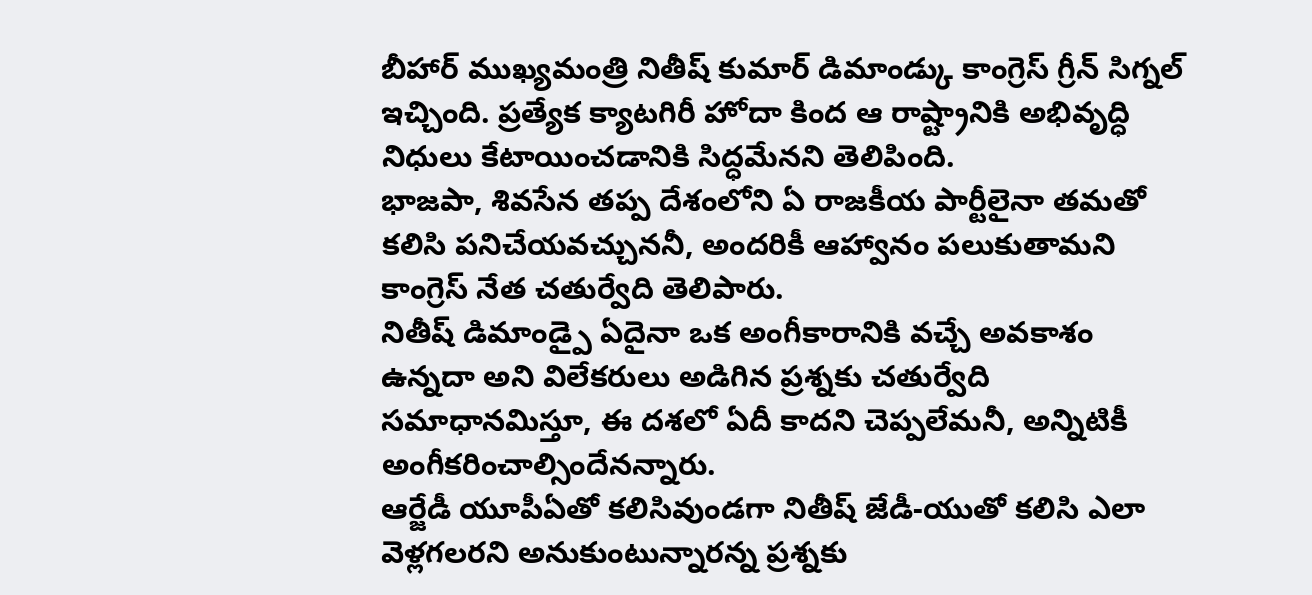బీహార్ ముఖ్యమంత్రి నితీష్ కుమార్ డిమాండ్కు కాంగ్రెస్ గ్రీన్ సిగ్నల్ ఇచ్చింది. ప్రత్యేక క్యాటగిరీ హోదా కింద ఆ రాష్ట్రానికి అభివృద్ధి నిధులు కేటాయించడానికి సిద్ధమేనని తెలిపింది.
భాజపా, శివసేన తప్ప దేశంలోని ఏ రాజకీయ పార్టీలైనా తమతో కలిసి పనిచేయవచ్చుననీ, అందరికీ ఆహ్వానం పలుకుతామని కాంగ్రెస్ నేత చతుర్వేది తెలిపారు.
నితీష్ డిమాండ్పై ఏదైనా ఒక అంగీకారానికి వచ్చే అవకాశం ఉన్నదా అని విలేకరులు అడిగిన ప్రశ్నకు చతుర్వేది సమాధానమిస్తూ, ఈ దశలో ఏదీ కాదని చెప్పలేమనీ, అన్నిటికీ అంగీకరించాల్సిందేనన్నారు.
ఆర్జేడీ యూపీఏతో కలిసివుండగా నితీష్ జేడీ-యుతో కలిసి ఎలా వెళ్లగలరని అనుకుంటున్నారన్న ప్రశ్నకు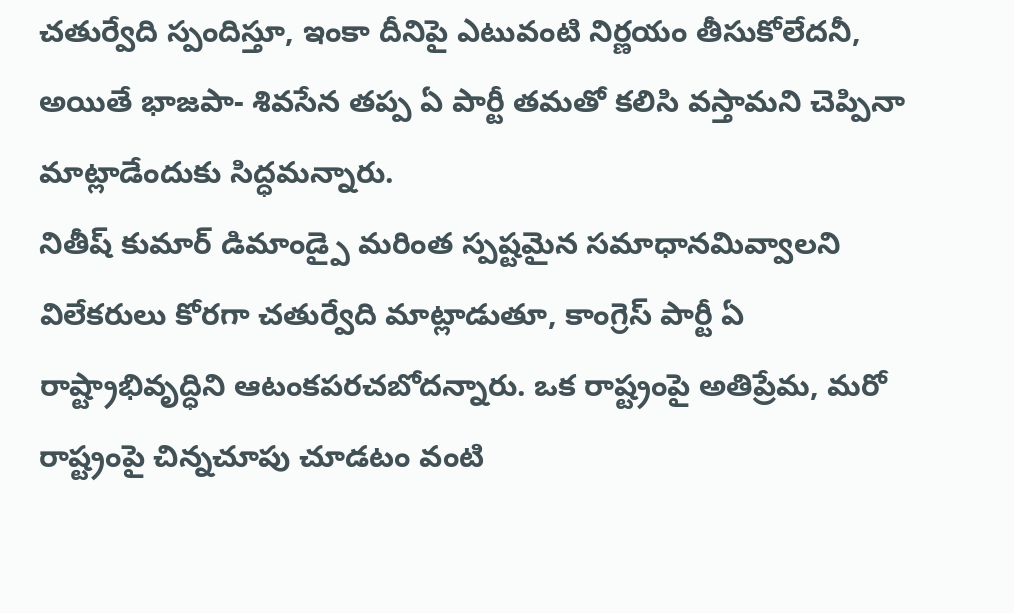చతుర్వేది స్పందిస్తూ, ఇంకా దీనిపై ఎటువంటి నిర్ణయం తీసుకోలేదనీ, అయితే భాజపా- శివసేన తప్ప ఏ పార్టీ తమతో కలిసి వస్తామని చెప్పినా మాట్లాడేందుకు సిద్ధమన్నారు.
నితీష్ కుమార్ డిమాండ్పై మరింత స్పష్టమైన సమాధానమివ్వాలని విలేకరులు కోరగా చతుర్వేది మాట్లాడుతూ, కాంగ్రెస్ పార్టీ ఏ రాష్ట్రాభివృద్ధిని ఆటంకపరచబోదన్నారు. ఒక రాష్ట్రంపై అతిప్రేమ, మరో రాష్ట్రంపై చిన్నచూపు చూడటం వంటి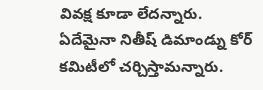వివక్ష కూడా లేదన్నారు. ఏదేమైనా నితీష్ డిమాండ్ను కోర్ కమిటీలో చర్చిస్తామన్నారు.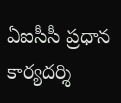ఏఐసీసీ ప్రధాన కార్యదర్శి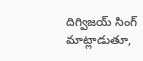దిగ్విజయ్ సింగ్ మాట్లాడుతూ,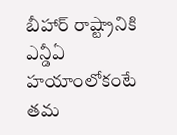బీహార్ రాష్ట్రానికి ఎన్డీఏ హయాంలోకంటే తమ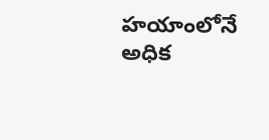హయాంలోనే అధిక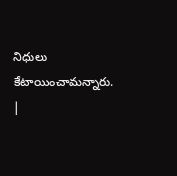నిధులు కేటాయించామన్నారు. |